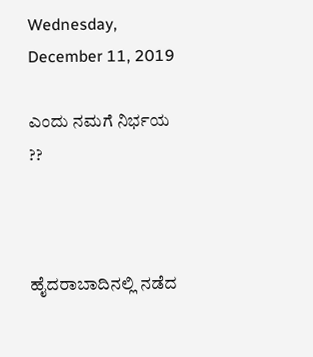Wednesday, December 11, 2019

ಎಂದು ನಮಗೆ ನಿರ್ಭಯ ??



ಹೈದರಾಬಾದಿನಲ್ಲಿ ನಡೆದ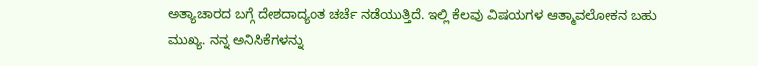ಅತ್ಯಾಚಾರದ ಬಗ್ಗೆ ದೇಶದಾದ್ಯಂತ ಚರ್ಚೆ ನಡೆಯುತ್ತಿದೆ. ಇಲ್ಲಿ ಕೆಲವು ವಿಷಯಗಳ ಆತ್ಮಾವಲೋಕನ ಬಹು ಮುಖ್ಯ. ನನ್ನ ಅನಿಸಿಕೆಗಳನ್ನು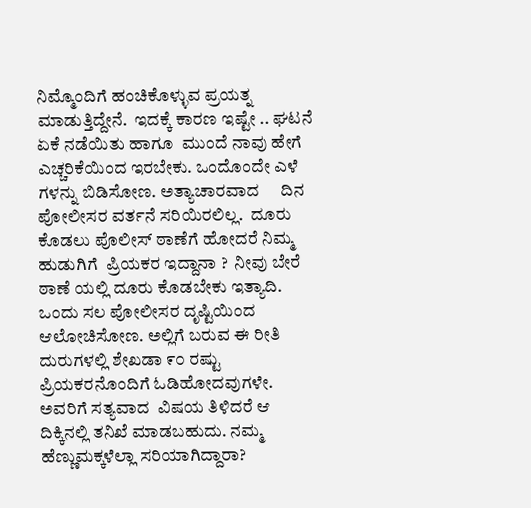ನಿಮ್ಮೊಂದಿಗೆ ಹಂಚಿಕೊಳ್ಳುವ ಪ್ರಯತ್ನ ಮಾಡುತ್ತಿದ್ದೇನೆ.  ಇದಕ್ಕೆ ಕಾರಣ ಇಷ್ಟೇ .. ಘಟನೆ ಏಕೆ ನಡೆಯಿತು ಹಾಗೂ  ಮುಂದೆ ನಾವು ಹೇಗೆ ಎಚ್ಚರಿಕೆಯಿಂದ ಇರಬೇಕು. ಒಂದೊಂದೇ ಎಳೆ ಗಳನ್ನು ಬಿಡಿಸೋಣ. ಅತ್ಯಾಚಾರವಾದ     ದಿನ ಪೋಲೀಸರ ವರ್ತನೆ ಸರಿಯಿರಲಿಲ್ಲ.  ದೂರು ಕೊಡಲು ಪೊಲೀಸ್ ಠಾಣೆಗೆ ಹೋದರೆ ನಿಮ್ಮ ಹುಡುಗಿಗೆ  ಪ್ರಿಯಕರ ಇದ್ದಾನಾ ?  ನೀವು ಬೇರೆ ಠಾಣೆ ಯಲ್ಲಿ ದೂರು ಕೊಡಬೇಕು ಇತ್ಯಾದಿ.
ಒಂದು ಸಲ ಪೋಲೀಸರ ದೃಷ್ಟಿಯಿಂದ ಆಲೋಚಿಸೋಣ. ಅಲ್ಲಿಗೆ ಬರುವ ಈ ರೀತಿ ದುರುಗಳಲ್ಲಿ ಶೇಖಡಾ ೯೦ ರಷ್ಟು ಪ್ರಿಯಕರನೊಂದಿಗೆ ಓಡಿಹೋದವುಗಳೇ. ಅವರಿಗೆ ಸತ್ಯವಾದ  ವಿಷಯ ತಿಳಿದರೆ ಆ ದಿಕ್ಕಿನಲ್ಲಿ ತನಿಖೆ ಮಾಡಬಹುದು. ನಮ್ಮ  ಹೆಣ್ಣುಮಕ್ಕಳೆಲ್ಲಾ ಸರಿಯಾಗಿದ್ದಾರಾ?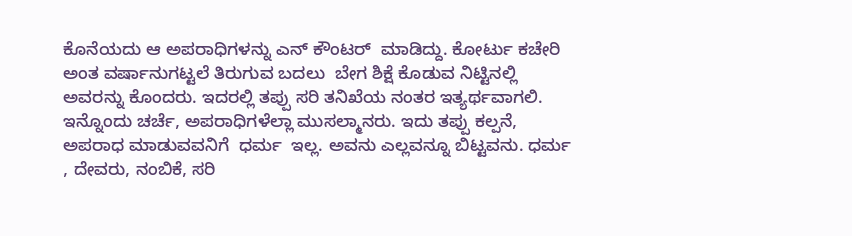ಕೊನೆಯದು ಆ ಅಪರಾಧಿಗಳನ್ನು ಎನ್ ಕೌಂಟರ್  ಮಾಡಿದ್ದು. ಕೋರ್ಟು ಕಚೇರಿ  ಅಂತ ವರ್ಷಾನುಗಟ್ಟಲೆ ತಿರುಗುವ ಬದಲು  ಬೇಗ ಶಿಕ್ಷೆ ಕೊಡುವ ನಿಟ್ಟಿನಲ್ಲಿ ಅವರನ್ನು ಕೊಂದರು. ಇದರಲ್ಲಿ ತಪ್ಪು ಸರಿ ತನಿಖೆಯ ನಂತರ ಇತ್ಯರ್ಥವಾಗಲಿ.
ಇನ್ನೊಂದು ಚರ್ಚೆ, ಅಪರಾಧಿಗಳೆಲ್ಲಾ ಮುಸಲ್ಮಾನರು. ಇದು ತಪ್ಪು ಕಲ್ಪನೆ, ಅಪರಾಧ ಮಾಡುವವನಿಗೆ  ಧರ್ಮ  ಇಲ್ಲ. ಅವನು ಎಲ್ಲವನ್ನೂ ಬಿಟ್ಟವನು. ಧರ್ಮ , ದೇವರು, ನಂಬಿಕೆ, ಸರಿ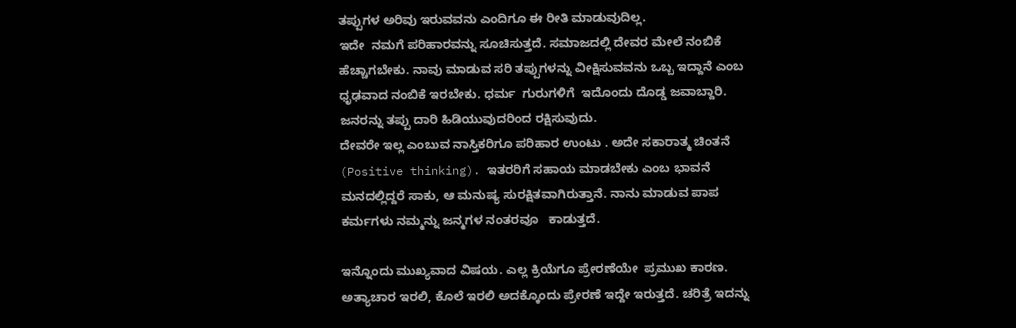ತಪ್ಪುಗಳ ಅರಿವು ಇರುವವನು ಎಂದಿಗೂ ಈ ರೀತಿ ಮಾಡುವುದಿಲ್ಲ.
ಇದೇ  ನಮಗೆ ಪರಿಹಾರವನ್ನು ಸೂಚಿಸುತ್ತದೆ. ಸಮಾಜದಲ್ಲಿ ದೇವರ ಮೇಲೆ ನಂಬಿಕೆ ಹೆಚ್ಚಾಗಬೇಕು. ನಾವು ಮಾಡುವ ಸರಿ ತಪ್ಪುಗಳನ್ನು ವೀಕ್ಷಿಸುವವನು ಒಬ್ಬ ಇದ್ದಾನೆ ಎಂಬ ಧೃಢವಾದ ನಂಬಿಕೆ ಇರಬೇಕು. ಧರ್ಮ  ಗುರುಗಳಿಗೆ  ಇದೊಂದು ದೊಡ್ಡ ಜವಾಬ್ದಾರಿ. ಜನರನ್ನು ತಪ್ಪು ದಾರಿ ಹಿಡಿಯುವುದರಿಂದ ರಕ್ಷಿಸುವುದು.
ದೇವರೇ ಇಲ್ಲ ಎಂಬುವ ನಾಸ್ತಿಕರಿಗೂ ಪರಿಹಾರ ಉಂಟು . ಅದೇ ಸಕಾರಾತ್ಮ ಚಿಂತನೆ (Positive thinking). ಇತರರಿಗೆ ಸಹಾಯ ಮಾಡಬೇಕು ಎಂಬ ಭಾವನೆ ಮನದಲ್ಲಿದ್ದರೆ ಸಾಕು, ಆ ಮನುಷ್ಯ ಸುರಕ್ಷಿತವಾಗಿರುತ್ತಾನೆ. ನಾನು ಮಾಡುವ ಪಾಪ ಕರ್ಮಗಳು ನಮ್ಮನ್ನು ಜನ್ಮಗಳ ನಂತರವೂ   ಕಾಡುತ್ತದೆ.

ಇನ್ನೊಂದು ಮುಖ್ಯವಾದ ವಿಷಯ. ಎಲ್ಲ ಕ್ರಿಯೆಗೂ ಪ್ರೇರಣೆಯೇ  ಪ್ರಮುಖ ಕಾರಣ.  ಅತ್ಯಾಚಾರ ಇರಲಿ, ಕೊಲೆ ಇರಲಿ ಅದಕ್ಕೊಂದು ಪ್ರೇರಣೆ ಇದ್ದೇ ಇರುತ್ತದೆ. ಚರಿತ್ರೆ ಇದನ್ನು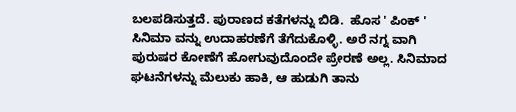ಬಲಪಡಿಸುತ್ತದೆ. ಪುರಾಣದ ಕತೆಗಳನ್ನು ಬಿಡಿ.  ಹೊಸ ' ಪಿಂಕ್ ' ಸಿನಿಮಾ ವನ್ನು ಉದಾಹರಣೆಗೆ ತೆಗೆದುಕೊಳ್ಳಿ. ಅರೆ ನಗ್ನ ವಾಗಿ ಪುರುಷರ ಕೋಣೆಗೆ ಹೋಗುವುದೊಂದೇ ಪ್ರೇರಣೆ ಅಲ್ಲ. ಸಿನಿಮಾದ ಘಟನೆಗಳನ್ನು ಮೆಲುಕು ಹಾಕಿ, ಆ ಹುಡುಗಿ ತಾನು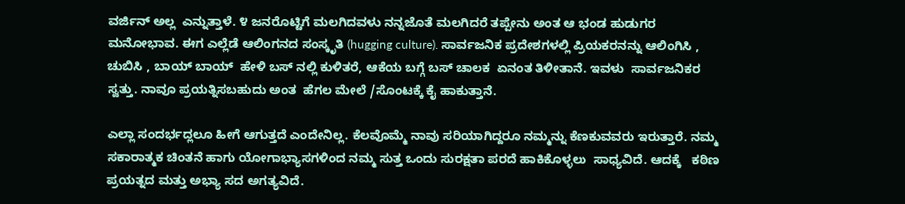ವರ್ಜಿನ್ ಅಲ್ಲ  ಎನ್ನುತ್ತಾಳೆ. ೪ ಜನರೊಟ್ಟಿಗೆ ಮಲಗಿದವಳು ನನ್ನಜೊತೆ ಮಲಗಿದರೆ ತಪ್ಪೇನು ಅಂತ ಆ ಭಂಡ ಹುಡುಗರ ಮನೋಭಾವ. ಈಗ ಎಲ್ಲೆಡೆ ಆಲಿಂಗನದ ಸಂಸ್ಕೃತಿ (hugging culture). ಸಾರ್ವಜನಿಕ ಪ್ರದೇಶಗಳಲ್ಲಿ ಪ್ರಿಯಕರನನ್ನು ಆಲಿಂಗಿಸಿ , ಚುಬಿಸಿ , ಬಾಯ್ ಬಾಯ್  ಹೇಳಿ ಬಸ್ ನಲ್ಲಿ ಕುಳಿತರೆ, ಆಕೆಯ ಬಗ್ಗೆ ಬಸ್ ಚಾಲಕ  ಏನಂತ ತಿಳೀತಾನೆ. ಇವಳು  ಸಾರ್ವಜನಿಕರ ಸ್ವತ್ತು. ನಾವೂ ಪ್ರಯತ್ನಿಸಬಹುದು ಅಂತ  ಹೆಗಲ ಮೇಲೆ /ಸೊಂಟಕ್ಕೆ ಕೈ ಹಾಕುತ್ತಾನೆ.

ಎಲ್ಲಾ ಸಂದರ್ಭದ್ಲಲೂ ಹೀಗೆ ಆಗುತ್ತದೆ ಎಂದೇನಿಲ್ಲ. ಕೆಲವೊಮ್ಮೆ ನಾವು ಸರಿಯಾಗಿದ್ದರೂ ನಮ್ಮನ್ನು ಕೆಣಕುವವರು ಇರುತ್ತಾರೆ. ನಮ್ಮ ಸಕಾರಾತ್ಮಕ ಚಿಂತನೆ ಹಾಗು ಯೋಗಾಭ್ಯಾಸಗಳಿಂದ ನಮ್ಮ ಸುತ್ತ ಒಂದು ಸುರಕ್ಷತಾ ಪರದೆ ಹಾಕಿಕೊಳ್ಳಲು  ಸಾಧ್ಯವಿದೆ. ಆದಕ್ಕೆ   ಕಠಿಣ ಪ್ರಯತ್ನದ ಮತ್ತು ಅಭ್ಯಾ ಸದ ಅಗತ್ಯವಿದೆ.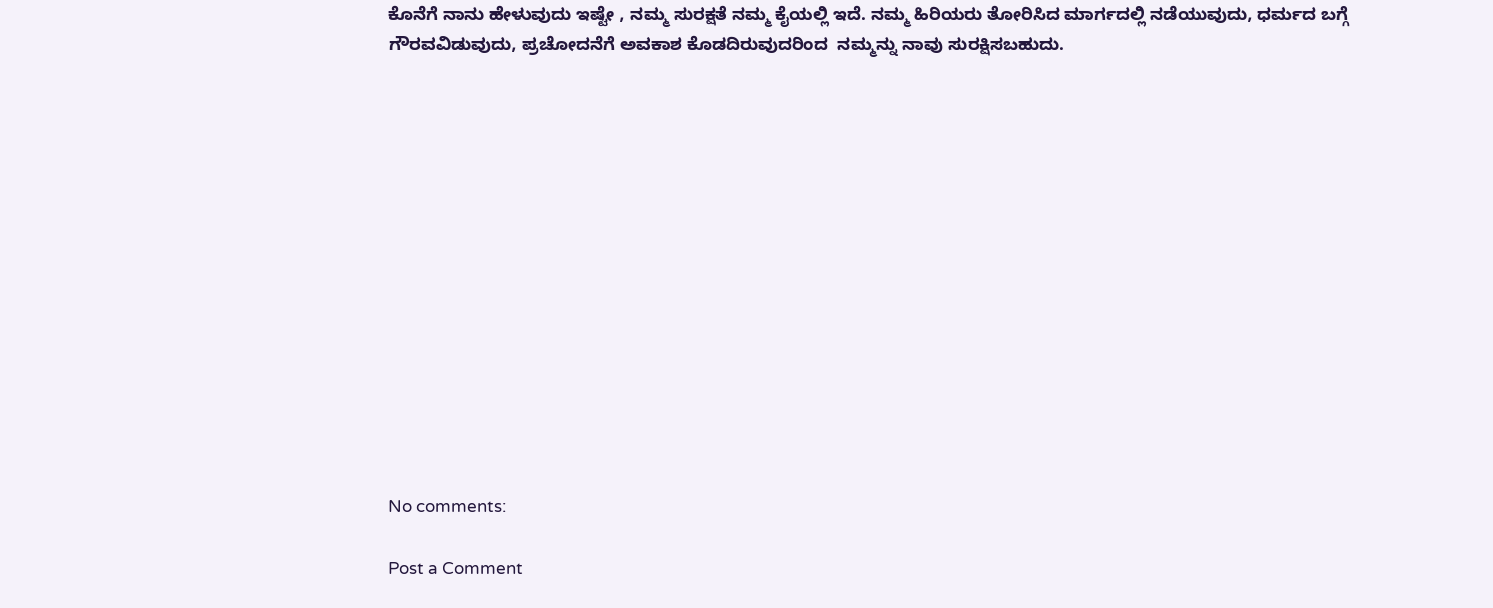ಕೊನೆಗೆ ನಾನು ಹೇಳುವುದು ಇಷ್ಟೇ , ನಮ್ಮ ಸುರಕ್ಷತೆ ನಮ್ಮ ಕೈಯಲ್ಲಿ ಇದೆ. ನಮ್ಮ ಹಿರಿಯರು ತೋರಿಸಿದ ಮಾರ್ಗದಲ್ಲಿ ನಡೆಯುವುದು, ಧರ್ಮದ ಬಗ್ಗೆ ಗೌರವವಿಡುವುದು, ಪ್ರಚೋದನೆಗೆ ಅವಕಾಶ ಕೊಡದಿರುವುದರಿಂದ  ನಮ್ಮನ್ನು ನಾವು ಸುರಕ್ಷಿಸಬಹುದು.














No comments:

Post a Comment